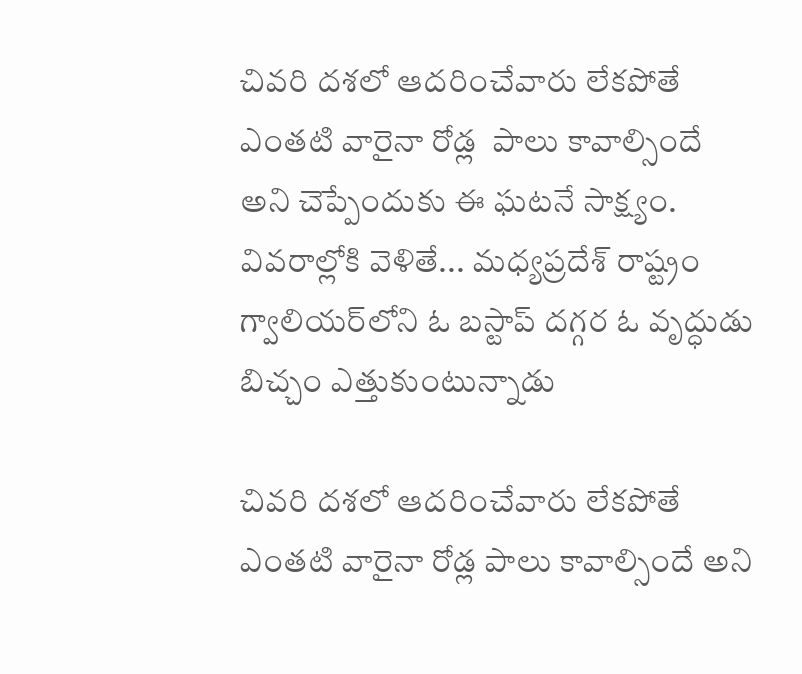చివరి దశలో ఆదరించేవారు లేకపోతే ఎంతటి వారైనా రోడ్ల  పాలు కావాల్సిందే అని చెప్పేందుకు ఈ ఘటనే సాక్ష్యం. వివరాల్లోకి వెళితే... మధ్యప్రదేశ్ రాష్ట్రం గ్వాలియర్‌లోని ఓ బస్టాప్‌ దగ్గర ఓ వృద్ధుడు బిచ్చం ఎత్తుకుంటున్నాడు

చివరి దశలో ఆదరించేవారు లేకపోతే ఎంతటి వారైనా రోడ్ల పాలు కావాల్సిందే అని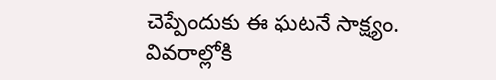చెప్పేందుకు ఈ ఘటనే సాక్ష్యం. వివరాల్లోకి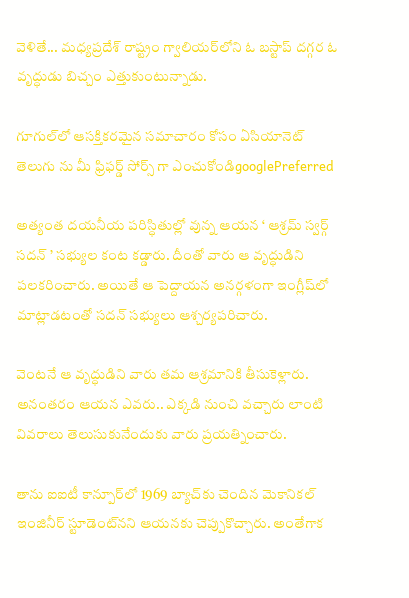వెళితే... మధ్యప్రదేశ్ రాష్ట్రం గ్వాలియర్‌లోని ఓ బస్టాప్‌ దగ్గర ఓ వృద్ధుడు బిచ్చం ఎత్తుకుంటున్నాడు.

గూగుల్‌లో ఆసక్తికరమైన సమాచారం కోసం ఏసియానెట్ తెలుగు ను మీ ఫ్రిఫర్డ్ సోర్స్ గా ఎంచుకోండిgooglePreferred

అత్యంత దయనీయ పరిస్ధితుల్లో వున్న ఆయన ‘ ఆశ్రమ్ స్వర్గ్ సదన్ ’ సభ్యుల కంట కడ్డారు. దీంతో వారు ఆ వృద్ధుడిని పలకరించారు. అయితే ఆ పెద్దాయన అనర్గళంగా ఇంగ్లీష్‌లో మాట్లాడటంతో సదన్ సభ్యులు ఆశ్చర్యపరిచారు.

వెంటనే ఆ వృద్ధుడిని వారు తమ ఆశ్రమానికి తీసుకెళ్లారు. అనంతరం ఆయన ఎవరు.. ఎక్కడి నుంచి వచ్చారు లాంటి వివరాలు తెలుసుకునేందుకు వారు ప్రయత్నించారు.

తాను ఐఐటీ కాన్పూర్‌లో 1969 బ్యాచ్‌కు చెందిన మెకానికల్ ఇంజినీర్ స్టూడెంట్‌నని ఆయనకు చెప్పుకొచ్చారు. అంతేగాక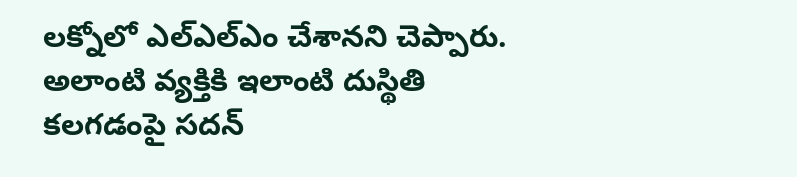లక్నోలో ఎల్ఎల్ఎం చేశానని చెప్పారు. అలాంటి వ్యక్తికి ఇలాంటి దుస్థితి కలగడంపై సదన్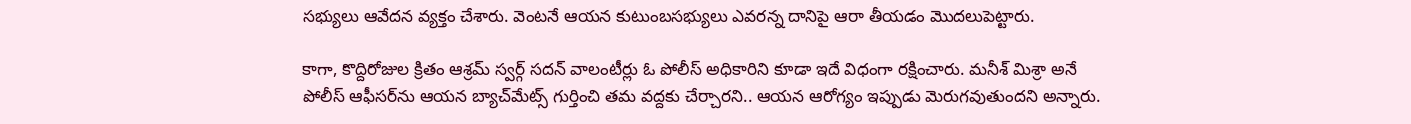సభ్యులు ఆవేదన వ్యక్తం చేశారు. వెంటనే ఆయన కుటుంబసభ్యులు ఎవరన్న దానిపై ఆరా తీయడం మొదలుపెట్టారు.

కాగా, కొద్దిరోజుల క్రితం ఆశ్రమ్ స్వర్గ్ సదన్ వాలంటీర్లు ఓ పోలీస్ అధికారిని కూడా ఇదే విధంగా రక్షించారు. మనీశ్ మిశ్రా అనే పోలీస్ ఆఫీసర్‌‌ను ఆయన బ్యాచ్‌మేట్స్ గుర్తించి తమ వద్దకు చేర్చారని.. ఆయన ఆరోగ్యం ఇప్పుడు మెరుగవుతుందని అన్నారు.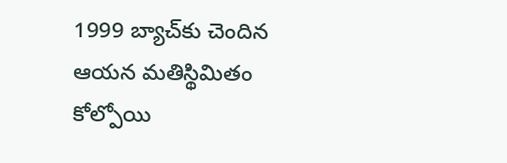1999 బ్యాచ్‌కు చెందిన ఆయన మతిస్థిమితం కోల్పోయి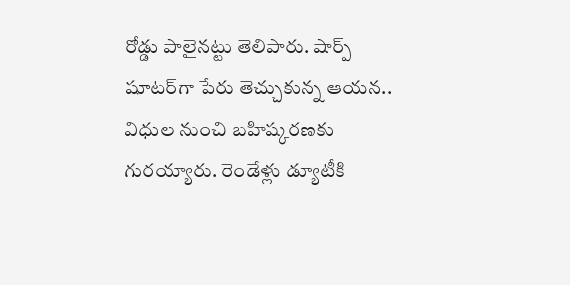రోడ్డు పాలైనట్టు తెలిపారు. షార్ప్ షూటర్‌గా పేరు తెచ్చుకున్న ఆయన.. విధుల నుంచి బహిష్కరణకు గురయ్యారు. రెండేళ్లు డ్యూటీకి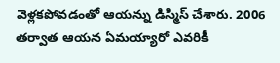వెళ్లకపోవడంతో ఆయన్ను డిస్మిస్ చేశారు. 2006 తర్వాత ఆయన ఏమయ్యారో ఎవరికీ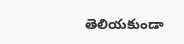తెలియకుండా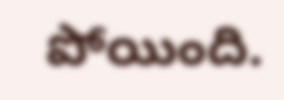పోయింది.